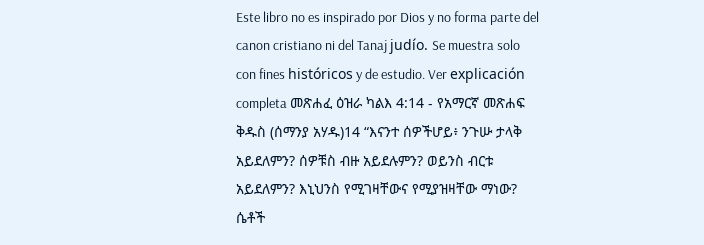Este libro no es inspirado por Dios y no forma parte del canon cristiano ni del Tanaj judío. Se muestra solo con fines históricos y de estudio. Ver explicación completa መጽሐፈ ዕዝራ ካልእ 4:14 - የአማርኛ መጽሐፍ ቅዱስ (ሰማንያ አሃዱ)14 “እናንተ ሰዎችሆይ፥ ንጉሡ ታላቅ አይደለምን? ሰዎቹስ ብዙ አይደሉምን? ወይንስ ብርቱ አይደለምን? እኒህንስ የሚገዛቸውና የሚያዝዛቸው ማነው? ሴቶች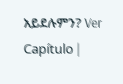አይደሉምን? Ver Capítulo |